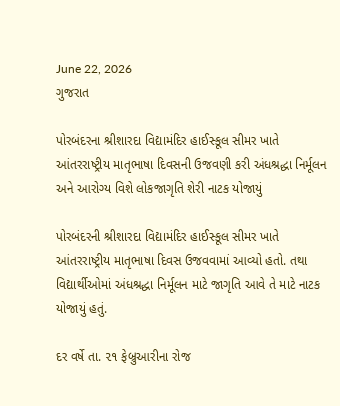June 22, 2026
ગુજરાત

પોરબંદરના શ્રીશારદા વિદ્યામંદિર હાઈસ્કૂલ સીમર ખાતે આંતરરાષ્ટ્રીય માતૃભાષા દિવસની ઉજવણી કરી અંધશ્રદ્ધા નિર્મૂલન અને આરોગ્ય વિશે લોકજાગૃતિ શેરી નાટક યોજાયું

પોરબંદરની શ્રીશારદા વિદ્યામંદિર હાઈસ્કૂલ સીમર ખાતે આંતરરાષ્ટ્રીય માતૃભાષા દિવસ ઉજવવામાં આવ્યો હતો. તથા વિદ્યાર્થીઓમાં અંધશ્રદ્ધા નિર્મૂલન માટે જાગૃતિ આવે તે માટે નાટક યોજાયું હતું.

દર વર્ષે તા. ૨૧ ફેબ્રુઆરીના રોજ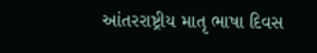આંતરરાષ્ટ્રીય માતૃ ભાષા દિવસ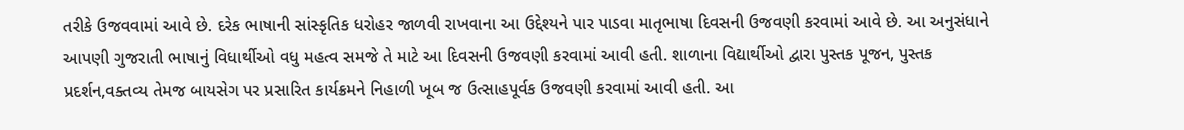તરીકે ઉજવવામાં આવે છે. દરેક ભાષાની સાંસ્કૃતિક ધરોહર જાળવી રાખવાના આ ઉદ્દેશ્યને પાર પાડવા માતૃભાષા દિવસની ઉજવણી કરવામાં આવે છે. આ અનુસંધાને આપણી ગુજરાતી ભાષાનું વિધાર્થીઓ વધુ મહત્વ સમજે તે માટે આ દિવસની ઉજવણી કરવામાં આવી હતી. શાળાના વિદ્યાર્થીઓ દ્વારા પુસ્તક પૂજન, પુસ્તક પ્રદર્શન,વક્તવ્ય તેમજ બાયસેગ પર પ્રસારિત કાર્યક્રમને નિહાળી ખૂબ જ ઉત્સાહપૂર્વક ઉજવણી કરવામાં આવી હતી. આ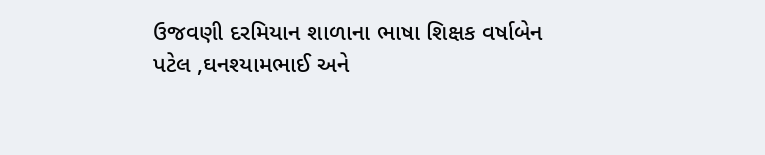ઉજવણી દરમિયાન શાળાના ભાષા શિક્ષક વર્ષાબેન પટેલ ,ઘનશ્યામભાઈ અને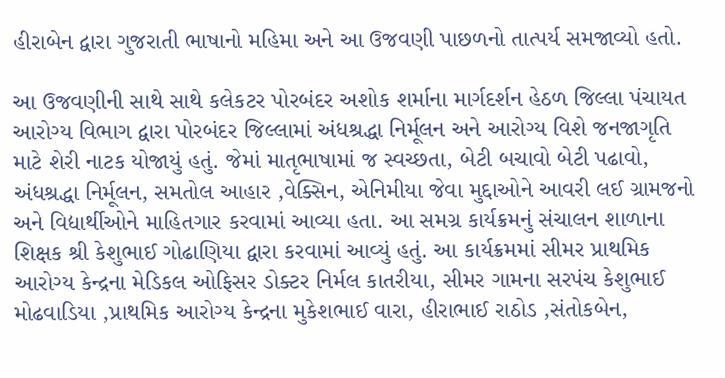હીરાબેન દ્વારા ગુજરાતી ભાષાનો મહિમા અને આ ઉજવણી પાછળનો તાત્પર્ય સમજાવ્યો હતો.

આ ઉજવણીની સાથે સાથે કલેકટર પોરબંદર અશોક શર્માના માર્ગદર્શન હેઠળ જિલ્લા પંચાયત  આરોગ્ય વિભાગ દ્વારા પોરબંદર જિલ્લામાં અંધશ્રદ્ધા નિર્મૂલન અને આરોગ્ય વિશે જનજાગૃતિ માટે શેરી નાટક યોજાયું હતું. જેમાં માતૃભાષામાં જ સ્વચ્છતા, બેટી બચાવો બેટી પઢાવો, અંધશ્રદ્ધા નિર્મૂલન, સમતોલ આહાર ,વેક્સિન, એનિમીયા જેવા મુદ્દાઓને આવરી લઈ ગ્રામજનો અને વિદ્યાર્થીઓને માહિતગાર કરવામાં આવ્યા હતા. આ સમગ્ર કાર્યક્રમનું સંચાલન શાળાના શિક્ષક શ્રી કેશુભાઈ ગોઢાણિયા દ્વારા કરવામાં આવ્યું હતું. આ કાર્યક્રમમાં સીમર પ્રાથમિક આરોગ્ય કેન્દ્રના મેડિકલ ઓફિસર ડોક્ટર નિર્મલ કાતરીયા, સીમર ગામના સરપંચ કેશુભાઈ મોઢવાડિયા ,પ્રાથમિક આરોગ્ય કેન્દ્રના મુકેશભાઈ વારા, હીરાભાઈ રાઠોડ ,સંતોકબેન,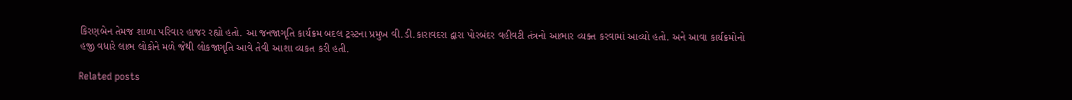કિરણબેન તેમજ શાળા પરિવાર હાજર રહ્યો હતો. આ જનજાગૃતિ કાર્યક્રમ બદલ ટ્રસ્ટના પ્રમુખ વી.ડી.કારાવદરા દ્વારા પોરબંદર વહીવટી તંત્રનો આભાર વ્યક્ત કરવામાં આવ્યો હતો. અને આવા કાર્યક્રમોનો હજી વધારે લાભ લોકોને મળે જેથી લોકજાગૃતિ આવે તેવી આશા વ્યકત કરી હતી.

Related posts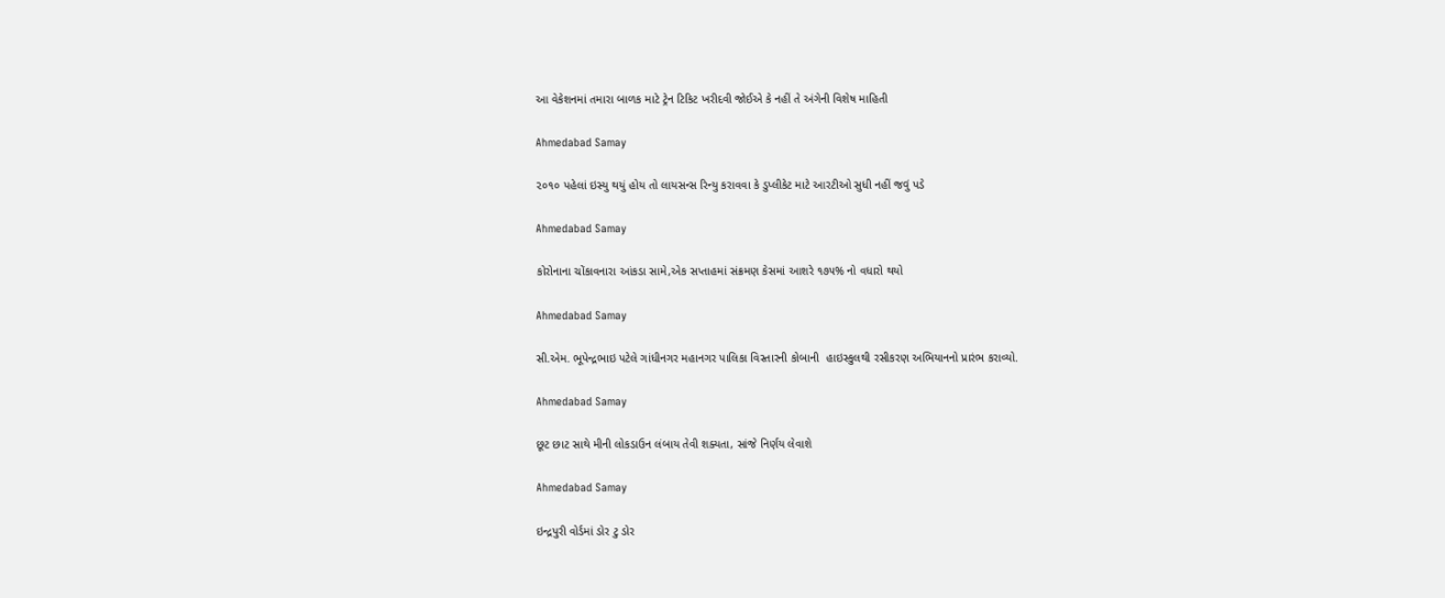આ વેકેશનમાં તમારા બાળક માટે ટ્રેન ટિકિટ ખરીદવી જોઈએ કે નહીં તે અંગેની વિશેષ માહિતી

Ahmedabad Samay

૨૦૧૦ પહેલાં ઇસ્યુ થયું હોય તો લાયસન્સ રિન્યુ કરાવવા કે ડુપ્લીકેટ માટે આરટીઓ સુધી નહીં જવું પડે

Ahmedabad Samay

કોરોનાના ચોંકાવનારા આંકડા સામે,એક સપ્તાહમાં સંક્રમણ કેસમાં આશરે ૧૭૫% નો વધારો થયો

Ahmedabad Samay

સી.એમ. ભૂપેન્દ્રભાઇ પટેલે ગાંધીનગર મહાનગર પાલિકા વિસ્તારની કોબાની  હાઇસ્કુલથી રસીકરણ અભિયાનનો પ્રારંભ કરાવ્યો.

Ahmedabad Samay

છૂટ છાટ સાથે મીની લોકડાઉન લંબાય તેવી શક્યતા, સાંજે નિર્ણય લેવાશે

Ahmedabad Samay

ઇન્દ્રપુરી વોર્ડમાં ડોર ટુ ડોર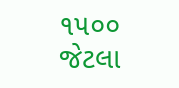૧૫૦૦ જેટલા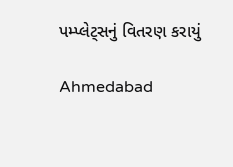પમ્પ્લેટ્સનું વિતરણ કરાયું

Ahmedabad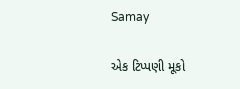Samay

એક ટિપ્પણી મૂકો